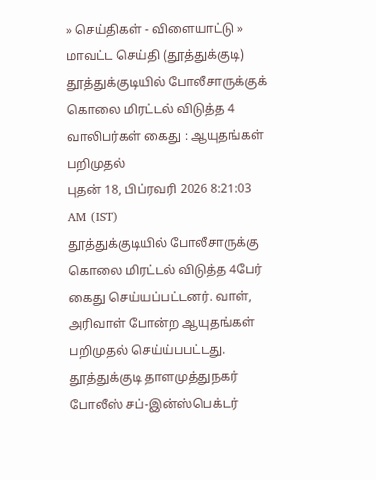» செய்திகள் - விளையாட்டு » மாவட்ட செய்தி (தூத்துக்குடி)
தூத்துக்குடியில் போலீசாருக்குக் கொலை மிரட்டல் விடுத்த 4 வாலிபர்கள் கைது : ஆயுதங்கள் பறிமுதல்
புதன் 18, பிப்ரவரி 2026 8:21:03 AM (IST)
தூத்துக்குடியில் போலீசாருக்கு கொலை மிரட்டல் விடுத்த 4பேர் கைது செய்யப்பட்டனர். வாள், அரிவாள் போன்ற ஆயுதங்கள் பறிமுதல் செய்ய்பபட்டது.
தூத்துக்குடி தாளமுத்துநகர் போலீஸ் சப்-இன்ஸ்பெக்டர்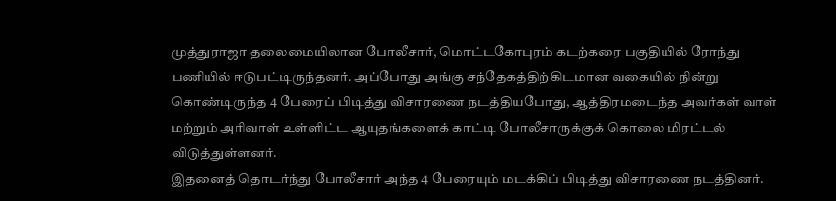முத்துராஜா தலைமையிலான போலீசார், மொட்டகோபுரம் கடற்கரை பகுதியில் ரோந்து பணியில் ஈடுபட்டிருந்தனர். அப்போது அங்கு சந்தேகத்திற்கிடமான வகையில் நின்று கொண்டிருந்த 4 பேரைப் பிடித்து விசாரணை நடத்தியபோது, ஆத்திரமடைந்த அவர்கள் வாள் மற்றும் அரிவாள் உள்ளிட்ட ஆயுதங்களைக் காட்டி போலீசாருக்குக் கொலை மிரட்டல் விடுத்துள்ளனர்.
இதனைத் தொடர்ந்து போலீசார் அந்த 4 பேரையும் மடக்கிப் பிடித்து விசாரணை நடத்தினர்.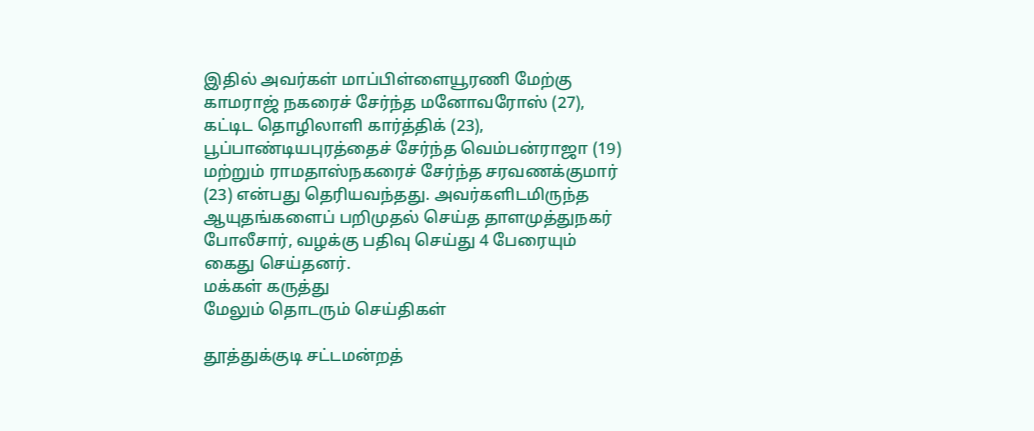இதில் அவர்கள் மாப்பிள்ளையூரணி மேற்கு காமராஜ் நகரைச் சேர்ந்த மனோவரோஸ் (27), கட்டிட தொழிலாளி கார்த்திக் (23), பூப்பாண்டியபுரத்தைச் சேர்ந்த வெம்பன்ராஜா (19) மற்றும் ராமதாஸ்நகரைச் சேர்ந்த சரவணக்குமார் (23) என்பது தெரியவந்தது. அவர்களிடமிருந்த ஆயுதங்களைப் பறிமுதல் செய்த தாளமுத்துநகர் போலீசார், வழக்கு பதிவு செய்து 4 பேரையும் கைது செய்தனர்.
மக்கள் கருத்து
மேலும் தொடரும் செய்திகள்

தூத்துக்குடி சட்டமன்றத்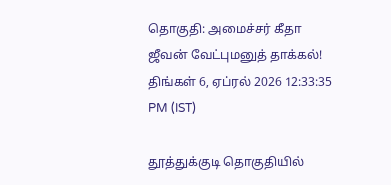தொகுதி: அமைச்சர் கீதா ஜீவன் வேட்புமனுத் தாக்கல்!
திங்கள் 6, ஏப்ரல் 2026 12:33:35 PM (IST)

தூத்துக்குடி தொகுதியில்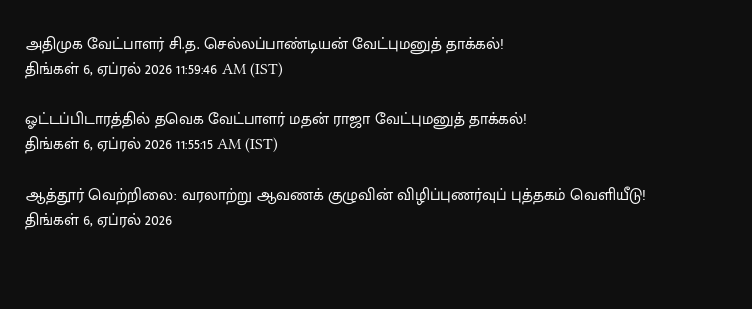அதிமுக வேட்பாளர் சி.த. செல்லப்பாண்டியன் வேட்புமனுத் தாக்கல்!
திங்கள் 6, ஏப்ரல் 2026 11:59:46 AM (IST)

ஓட்டப்பிடாரத்தில் தவெக வேட்பாளர் மதன் ராஜா வேட்புமனுத் தாக்கல்!
திங்கள் 6, ஏப்ரல் 2026 11:55:15 AM (IST)

ஆத்தூர் வெற்றிலை: வரலாற்று ஆவணக் குழுவின் விழிப்புணர்வுப் புத்தகம் வெளியீடு!
திங்கள் 6, ஏப்ரல் 2026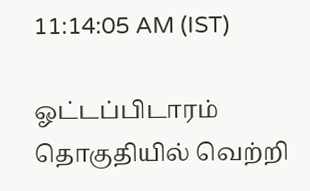11:14:05 AM (IST)

ஓட்டப்பிடாரம் தொகுதியில் வெற்றி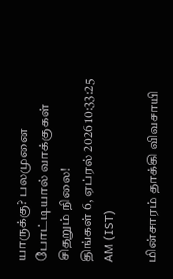யாருக்கு? பலமுனை போட்டியால் வாக்குகள் சிதறும் நிலை!
திங்கள் 6, ஏப்ரல் 2026 10:33:25 AM (IST)

மின்சாரம் தாக்கி விவசாயி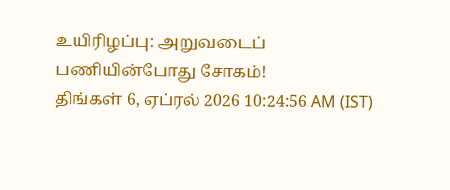உயிரிழப்பு: அறுவடைப் பணியின்போது சோகம்!
திங்கள் 6, ஏப்ரல் 2026 10:24:56 AM (IST)